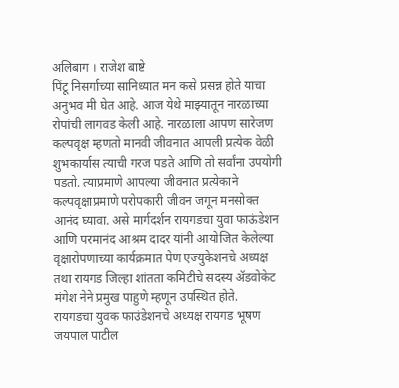अलिबाग । राजेश बाष्टे
पिंटू निसर्गाच्या सानिध्यात मन कसे प्रसन्न होते याचा अनुभव मी घेत आहे. आज येथे माझ्यातून नारळाच्या रोपांची लागवड केली आहे. नारळाला आपण सारेजण कल्पवृक्ष म्हणतो मानवी जीवनात आपली प्रत्येक वेळी शुभकार्यास त्याची गरज पडते आणि तो सर्वांना उपयोगी पडतो. त्याप्रमाणे आपल्या जीवनात प्रत्येकाने
कल्पवृक्षाप्रमाणे परोपकारी जीवन जगून मनसोक्त आनंद घ्यावा. असे मार्गदर्शन रायगडचा युवा फाऊंडेशन आणि परमानंद आश्रम दादर यांनी आयोजित केलेल्या वृक्षारोपणाच्या कार्यक्रमात पेण एज्युकेशनचे अध्यक्ष तथा रायगड जिल्हा शांतता कमिटीचे सदस्य ॲडवोकेट मंगेश नेने प्रमुख पाहुणे म्हणून उपस्थित होते.
रायगडचा युवक फाउंडेशनचे अध्यक्ष रायगड भूषण जयपाल पाटील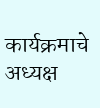कार्यक्रमाचे अध्यक्ष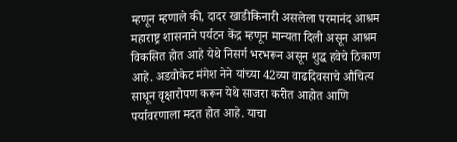म्हणून म्हणाले की, दादर खाडीकिनारी असलेला परमानंद आश्रम महाराष्ट्र शासनाने पर्यटन केंद्र म्हणून मान्यता दिली असून आश्रम विकसित होत आहे येथे निसर्ग भरभरून असून शुद्ध हवेचे ठिकाण आहे. अडवोकेट मंगेश नेने यांच्या 42व्या वाढदिवसाचे औचित्य साधून वृक्षारोपण करून येथे साजरा करीत आहोत आणि पर्यावरणाला मदत होत आहे. याचा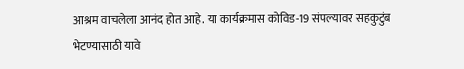आश्रम वाचलेला आनंद होत आहे. या कार्यक्रमास कोविड-19 संपल्यावर सहकुटुंब भेटण्यासाठी यावे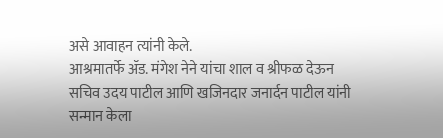असे आवाहन त्यांनी केले.
आश्रमातर्फे ॲड. मंगेश नेने यांचा शाल व श्रीफळ देऊन सचिव उदय पाटील आणि खजिनदार जनार्दन पाटील यांनी सन्मान केला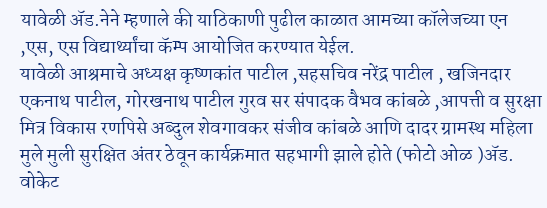यावेळी ॲड.नेने म्हणाले की याठिकाणी पुढील काळात आमच्या कॉलेजच्या एन ,एस, एस विद्यार्थ्यांचा कॅम्प आयोजित करण्यात येईल.
यावेळी आश्रमाचे अध्यक्ष कृष्णकांत पाटील ,सहसचिव नरेंद्र पाटील , खजिनदार एकनाथ पाटील, गोरखनाथ पाटील गुरव सर संपादक वैभव कांबळे ,आपत्ती व सुरक्षा मित्र विकास रणपिसे अब्दुल शेवगावकर संजीव कांबळे आणि दादर ग्रामस्थ महिला मुले मुली सुरक्षित अंतर ठेवून कार्यक्रमात सहभागी झाले होते (फोटो ओळ )ॲड. वोकेट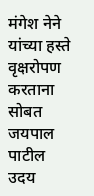मंगेश नेने यांच्या हस्ते वृक्षरोपण करताना सोबत जयपाल पाटील उदय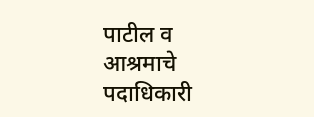पाटील व आश्रमाचे पदाधिकारी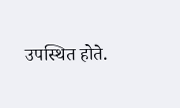उपस्थित होते.